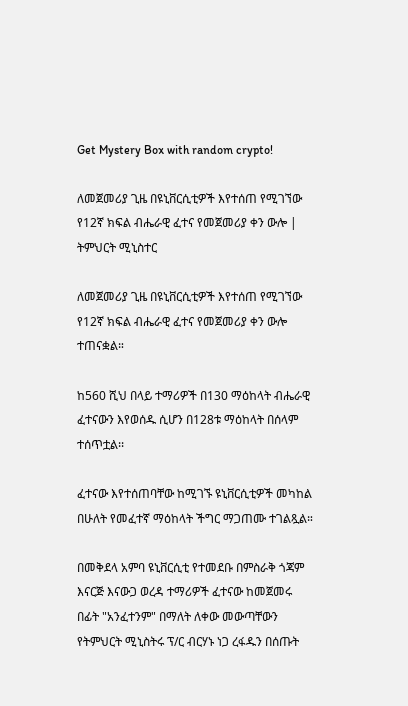Get Mystery Box with random crypto!

ለመጀመሪያ ጊዜ በዩኒቨርሲቲዎች እየተሰጠ የሚገኘው የ12ኛ ክፍል ብሔራዊ ፈተና የመጀመሪያ ቀን ውሎ | ትምህርት ሚኒስተር

ለመጀመሪያ ጊዜ በዩኒቨርሲቲዎች እየተሰጠ የሚገኘው የ12ኛ ክፍል ብሔራዊ ፈተና የመጀመሪያ ቀን ውሎ ተጠናቋል።

ከ560 ሺህ በላይ ተማሪዎች በ130 ማዕከላት ብሔራዊ ፈተናውን እየወሰዱ ሲሆን በ128ቱ ማዕከላት በሰላም ተሰጥቷል፡፡

ፈተናው እየተሰጠባቸው ከሚገኙ ዩኒቨርሲቲዎች መካከል በሁለት የመፈተኛ ማዕከላት ችግር ማጋጠሙ ተገልጿል።

በመቅደላ አምባ ዩኒቨርሲቲ የተመደቡ በምስራቅ ጎጃም እናርጅ እናውጋ ወረዳ ተማሪዎች ፈተናው ከመጀመሩ በፊት "አንፈተንም" በማለት ለቀው መውጣቸውን የትምህርት ሚኒስትሩ ፕ/ር ብርሃኑ ነጋ ረፋዱን በሰጡት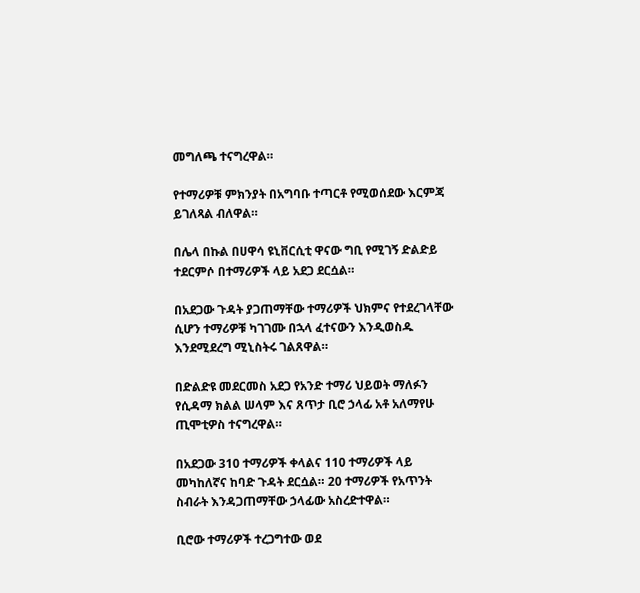መግለጫ ተናግረዋል።

የተማሪዎቹ ምክንያት በአግባቡ ተጣርቶ የሚወሰደው እርምጃ ይገለጻል ብለዋል።

በሌላ በኩል በሀዋሳ ዩኒቨርሲቲ ዋናው ግቢ የሚገኝ ድልድይ ተደርምሶ በተማሪዎች ላይ አደጋ ደርሷል።

በአደጋው ጉዳት ያጋጠማቸው ተማሪዎች ህክምና የተደረገላቸው ሲሆን ተማሪዎቹ ካገገሙ በኋላ ፈተናውን እንዲወስዱ እንደሚደረግ ሚኒስትሩ ገልጸዋል።

በድልድዩ መደርመስ አደጋ የአንድ ተማሪ ህይወት ማለፉን የሲዳማ ክልል ሠላም እና ጸጥታ ቢሮ ኃላፊ አቶ አለማየሁ ጢሞቲዎስ ተናግረዋል።

በአደጋው 310 ተማሪዎች ቀላልና 110 ተማሪዎች ላይ መካከለኛና ከባድ ጉዳት ደርሷል። 20 ተማሪዎች የአጥንት ስብራት እንዳጋጠማቸው ኃላፊው አስረድተዋል።

ቢሮው ተማሪዎች ተረጋግተው ወደ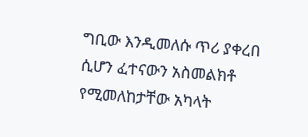ግቢው እንዲመለሱ ጥሪ ያቀረበ ሲሆን ፈተናውን አስመልክቶ የሚመለከታቸው አካላት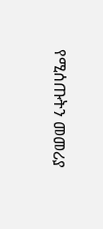የሚሰጡትን መመሪያ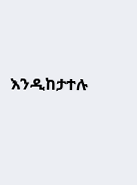እንዲከታተሉ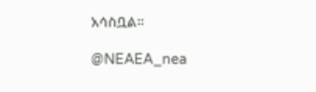አሳስቧል።

@NEAEA_nea